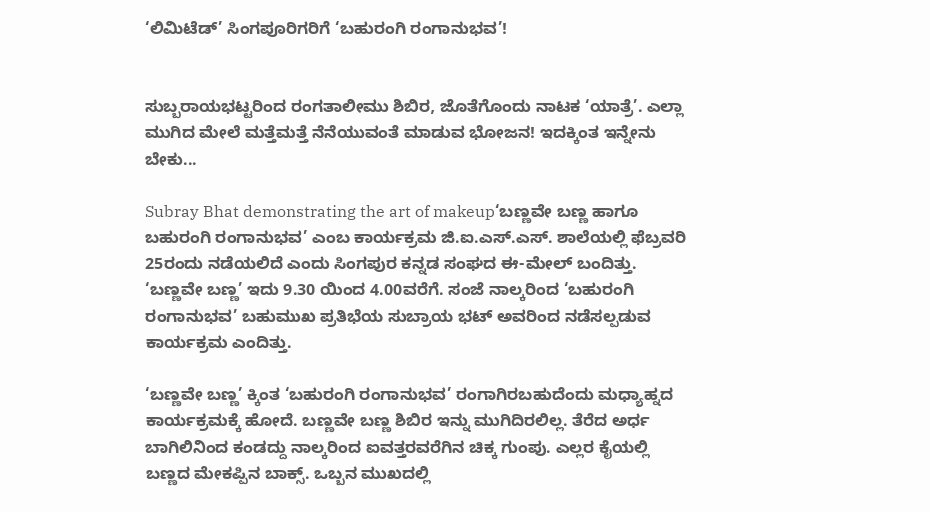‘ಲಿಮಿಟೆಡ್‌’ ಸಿಂಗಪೂರಿಗರಿಗೆ ‘ಬಹುರಂಗಿ ರಂಗಾನುಭವ’!


ಸುಬ್ಬರಾಯಭಟ್ಟರಿಂದ ರಂಗತಾಲೀಮು ಶಿಬಿರ, ಜೊತೆಗೊಂದು ನಾಟಕ ‘ಯಾತ್ರೆ’. ಎಲ್ಲಾ ಮುಗಿದ ಮೇಲೆ ಮತ್ತೆಮತ್ತೆ ನೆನೆಯುವಂತೆ ಮಾಡುವ ಭೋಜನ! ಇದಕ್ಕಿಂತ ಇನ್ನೇನು ಬೇಕು...

Subray Bhat demonstrating the art of makeup‘ಬಣ್ಣವೇ ಬಣ್ಣ ಹಾಗೂ ಬಹುರಂಗಿ ರಂಗಾನುಭವ’ ಎಂಬ ಕಾರ್ಯಕ್ರಮ ಜಿ.ಐ.ಎಸ್‌.ಎಸ್‌. ಶಾಲೆಯಲ್ಲಿ ಫೆಬ್ರವರಿ 25ರಂದು ನಡೆಯಲಿದೆ ಎಂದು ಸಿಂಗಪುರ ಕನ್ನಡ ಸಂಘದ ಈ-ಮೇಲ್‌ ಬಂದಿತ್ತು. ‘ಬಣ್ಣವೇ ಬಣ್ಣ’ ಇದು 9.30 ಯಿಂದ 4.00ವರೆಗೆ. ಸಂಜೆ ನಾಲ್ಕರಿಂದ ‘ಬಹುರಂಗಿ ರಂಗಾನುಭವ’ ಬಹುಮುಖ ಪ್ರತಿಭೆಯ ಸುಬ್ರಾಯ ಭಟ್‌ ಅವರಿಂದ ನಡೆಸಲ್ಪಡುವ ಕಾರ್ಯಕ್ರಮ ಎಂದಿತ್ತು.

‘ಬಣ್ಣವೇ ಬಣ್ಣ’ ಕ್ಕಿಂತ ‘ಬಹುರಂಗಿ ರಂಗಾನುಭವ’ ರಂಗಾಗಿರಬಹುದೆಂದು ಮಧ್ಯಾಹ್ನದ ಕಾರ್ಯಕ್ರಮಕ್ಕೆ ಹೋದೆ. ಬಣ್ಣವೇ ಬಣ್ಣ ಶಿಬಿರ ಇನ್ನು ಮುಗಿದಿರಲಿಲ್ಲ. ತೆರೆದ ಅರ್ಧ ಬಾಗಿಲಿನಿಂದ ಕಂಡದ್ದು ನಾಲ್ಕರಿಂದ ಐವತ್ತರವರೆಗಿನ ಚಿಕ್ಕ ಗುಂಪು. ಎಲ್ಲರ ಕೈಯಲ್ಲಿ ಬಣ್ಣದ ಮೇಕಪ್ಪಿನ ಬಾಕ್ಸ್‌. ಒಬ್ಬನ ಮುಖದಲ್ಲಿ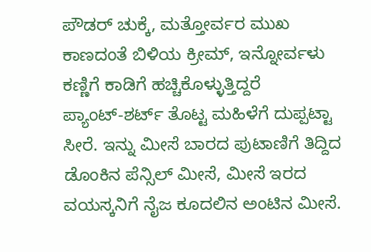ಪೌಡರ್‌ ಚುಕ್ಕೆ, ಮತ್ತೋರ್ವರ ಮುಖ ಕಾಣದಂತೆ ಬಿಳಿಯ ಕ್ರೀಮ್‌, ಇನ್ನೋರ್ವಳು ಕಣ್ಣಿಗೆ ಕಾಡಿಗೆ ಹಚ್ಚಿಕೊಳ್ಳುತ್ತಿದ್ದರೆ ಪ್ಯಾಂಟ್‌-ಶರ್ಟ್‌ ತೊಟ್ಟ ಮಹಿಳೆಗೆ ದುಪ್ಪಟ್ಟಾ ಸೀರೆ. ಇನ್ನು ಮೀಸೆ ಬಾರದ ಪುಟಾಣಿಗೆ ತಿದ್ದಿದ ಡೊಂಕಿನ ಪೆನ್ಸಿಲ್‌ ಮೀಸೆ, ಮೀಸೆ ಇರದ ವಯಸ್ಕನಿಗೆ ನೈಜ ಕೂದಲಿನ ಅಂಟಿನ ಮೀಸೆ.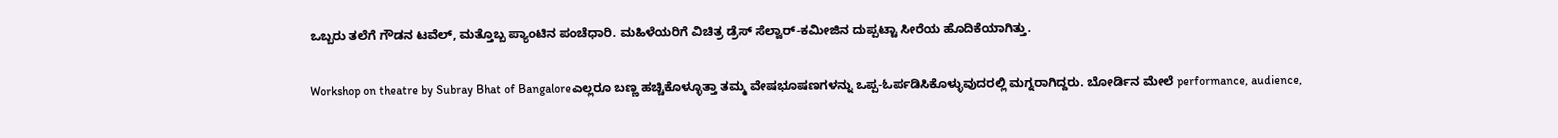ಒಬ್ಬರು ತಲೆಗೆ ಗೌಡನ ಟವೆಲ್‌, ಮತ್ತೊಬ್ಬ ಪ್ಯಾಂಟಿನ ಪಂಚೆಧಾರಿ. ಮಹಿಳೆಯರಿಗೆ ವಿಚಿತ್ರ ಡ್ರೆಸ್‌ ಸೆಲ್ವಾರ್‌-ಕಮೀಜಿನ ದುಪ್ಪಟ್ಟಾ ಸೀರೆಯ ಹೊದಿಕೆಯಾಗಿತ್ತು.

Workshop on theatre by Subray Bhat of Bangaloreಎಲ್ಲರೂ ಬಣ್ಣ ಹಚ್ಚಿಕೊಳ್ಳೂತ್ತಾ ತಮ್ಮ ವೇಷಭೂಷಣಗಳನ್ನು ಒಪ್ಪ-ಓರ್ಪಡಿಸಿಕೊಳ್ಳುವುದರಲ್ಲಿ ಮಗ್ನರಾಗಿದ್ದರು. ಬೋರ್ಡಿನ ಮೇಲೆ performance, audience,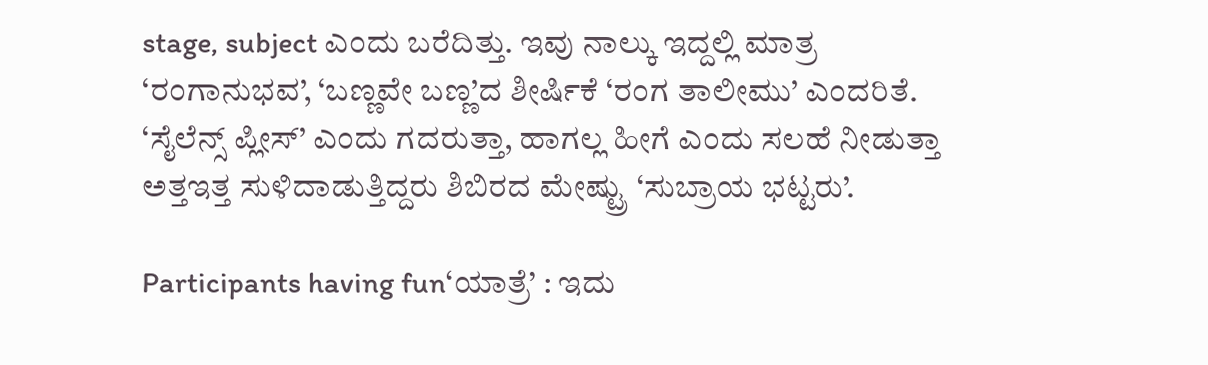stage, subject ಎಂದು ಬರೆದಿತ್ತು. ಇವು ನಾಲ್ಕು ಇದ್ದಲ್ಲಿ ಮಾತ್ರ ‘ರಂಗಾನುಭವ’, ‘ಬಣ್ಣವೇ ಬಣ್ಣ’ದ ಶೀರ್ಷಿಕೆ ‘ರಂಗ ತಾಲೀಮು’ ಎಂದರಿತೆ. ‘ಸೈಲೆನ್ಸ್‌ ಪ್ಲೀಸ್‌’ ಎಂದು ಗದರುತ್ತಾ, ಹಾಗಲ್ಲ ಹೀಗೆ ಎಂದು ಸಲಹೆ ನೀಡುತ್ತಾ ಅತ್ತಇತ್ತ ಸುಳಿದಾಡುತ್ತಿದ್ದರು ಶಿಬಿರದ ಮೇಷ್ಟ್ರು ‘ಸುಬ್ರಾಯ ಭಟ್ಟರು’.

Participants having fun‘ಯಾತ್ರೆ’ : ಇದು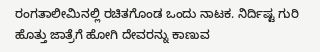ರಂಗತಾಲೀಮಿನಲ್ಲಿ ರಚಿತಗೊಂಡ ಒಂದು ನಾಟಕ. ನಿರ್ದಿಷ್ಟ ಗುರಿ ಹೊತ್ತು ಜಾತ್ರೆಗೆ ಹೋಗಿ ದೇವರನ್ನು ಕಾಣುವ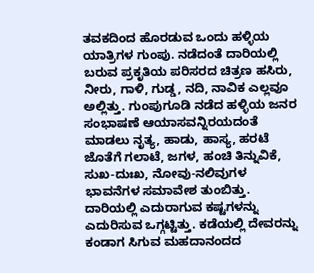ತವಕದಿಂದ ಹೊರಡುವ ಒಂದು ಹಳ್ಳಿಯ ಯಾತ್ರಿಗಳ ಗುಂಪು. ನಡೆದಂತೆ ದಾರಿಯಲ್ಲಿ ಬರುವ ಪ್ರಕೃತಿಯ ಪರಿಸರದ ಚಿತ್ರಣ ಹಸಿರು, ನೀರು, ಗಾಳಿ, ಗುಡ್ಡ, ನದಿ, ನಾವಿಕ ಎಲ್ಲವೂ ಅಲ್ಲಿತ್ತು. ಗುಂಪುಗೂಡಿ ನಡೆದ ಹಳ್ಳಿಯ ಜನರ ಸಂಭಾಷಣೆ ಆಯಾಸವನ್ನಿರಯದಂತೆ ಮಾಡಲು ನೃತ್ಯ, ಹಾಡು, ಹಾಸ್ಯ, ಹರಟೆ ಜೊತೆಗೆ ಗಲಾಟೆ, ಜಗಳ, ಹಂಚಿ ತಿನ್ನುವಿಕೆ, ಸುಖ-ದುಃಖ, ನೋವು-ನಲಿವುಗಳ ಭಾವನೆಗಳ ಸಮಾವೇಶ ತುಂಬಿತ್ತು. ದಾರಿಯಲ್ಲಿ ಎದುರಾಗುವ ಕಷ್ಟಗಳನ್ನು ಎದುರಿಸುವ ಒಗ್ಗಟ್ಟಿತ್ತು. ಕಡೆಯಲ್ಲಿ ದೇವರನ್ನು ಕಂಡಾಗ ಸಿಗುವ ಮಹದಾನಂದದ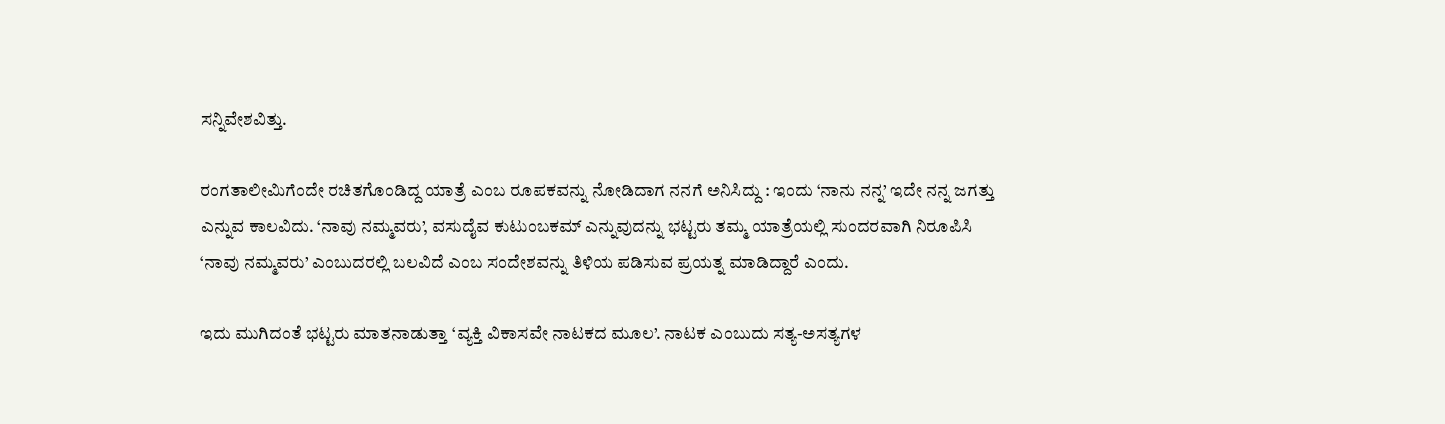ಸನ್ನಿವೇಶವಿತ್ತು.

ರಂಗತಾಲೀಮಿಗೆಂದೇ ರಚಿತಗೊಂಡಿದ್ದ ಯಾತ್ರೆ ಎಂಬ ರೂಪಕವನ್ನು ನೋಡಿದಾಗ ನನಗೆ ಅನಿಸಿದ್ದು : ಇಂದು ‘ನಾನು ನನ್ನ’ ಇದೇ ನನ್ನ ಜಗತ್ತು ಎನ್ನುವ ಕಾಲವಿದು. ‘ನಾವು ನಮ್ಮವರು’, ವಸುದೈವ ಕುಟುಂಬಕಮ್‌ ಎನ್ನುವುದನ್ನು ಭಟ್ಟರು ತಮ್ಮ ಯಾತ್ರೆಯಲ್ಲಿ ಸುಂದರವಾಗಿ ನಿರೂಪಿಸಿ ‘ನಾವು ನಮ್ಮವರು’ ಎಂಬುದರಲ್ಲಿ ಬಲವಿದೆ ಎಂಬ ಸಂದೇಶವನ್ನು ತಿಳಿಯ ಪಡಿಸುವ ಪ್ರಯತ್ನ ಮಾಡಿದ್ದಾರೆ ಎಂದು.

ಇದು ಮುಗಿದಂತೆ ಭಟ್ಟರು ಮಾತನಾಡುತ್ತಾ ‘ವ್ಯಕ್ತಿ ವಿಕಾಸವೇ ನಾಟಕದ ಮೂಲ’. ನಾಟಕ ಎಂಬುದು ಸತ್ಯ-ಅಸತ್ಯಗಳ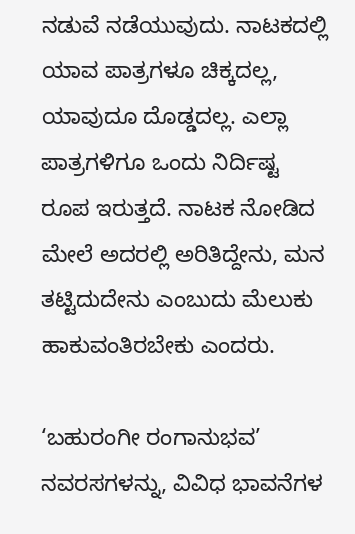ನಡುವೆ ನಡೆಯುವುದು. ನಾಟಕದಲ್ಲಿ ಯಾವ ಪಾತ್ರಗಳೂ ಚಿಕ್ಕದಲ್ಲ, ಯಾವುದೂ ದೊಡ್ಡದಲ್ಲ. ಎಲ್ಲಾ ಪಾತ್ರಗಳಿಗೂ ಒಂದು ನಿರ್ದಿಷ್ಟ ರೂಪ ಇರುತ್ತದೆ. ನಾಟಕ ನೋಡಿದ ಮೇಲೆ ಅದರಲ್ಲಿ ಅರಿತಿದ್ದೇನು, ಮನ ತಟ್ಟಿದುದೇನು ಎಂಬುದು ಮೆಲುಕು ಹಾಕುವಂತಿರಬೇಕು ಎಂದರು.

‘ಬಹುರಂಗೀ ರಂಗಾನುಭವ’ ನವರಸಗಳನ್ನು, ವಿವಿಧ ಭಾವನೆಗಳ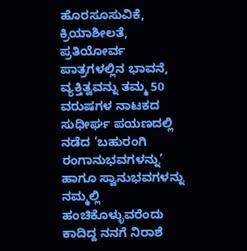ಹೊರಸೂಸುವಿಕೆ, ಕ್ರಿಯಾಶೀಲತೆ, ಪ್ರತಿಯೋರ್ವ ಪಾತ್ರಗಳಲ್ಲಿನ ಭಾವನೆ, ವ್ಯಕ್ತಿತ್ವವನ್ನು ತಮ್ಮ 50 ವರುಷಗಳ ನಾಟಕದ ಸುಧೀರ್ಘ ಪಯಣದಲ್ಲಿ ನಡೆದ ‘ಬಹುರಂಗಿ ರಂಗಾನುಭವಗಳನ್ನು’ ಹಾಗೂ ಸ್ವಾನುಭವಗಳನ್ನು ನಮ್ಮಲ್ಲಿ ಹಂಚಿಕೊಳ್ಳುವರೆಂದು ಕಾದಿದ್ದ ನನಗೆ ನಿರಾಶೆ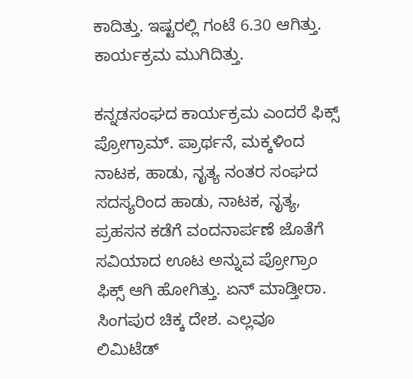ಕಾದಿತ್ತು. ಇಷ್ಟರಲ್ಲಿ ಗಂಟೆ 6.30 ಆಗಿತ್ತು. ಕಾರ್ಯಕ್ರಮ ಮುಗಿದಿತ್ತು.

ಕನ್ನಡಸಂಘದ ಕಾರ್ಯಕ್ರಮ ಎಂದರೆ ಫಿಕ್ಸ್‌ ಪ್ರೋಗ್ರಾಮ್‌. ಪ್ರಾರ್ಥನೆ, ಮಕ್ಕಳಿಂದ ನಾಟಕ, ಹಾಡು, ನೃತ್ಯ ನಂತರ ಸಂಘದ ಸದಸ್ಯರಿಂದ ಹಾಡು, ನಾಟಕ, ನೃತ್ಯ, ಪ್ರಹಸನ ಕಡೆಗೆ ವಂದನಾರ್ಪಣೆ ಜೊತೆಗೆ ಸವಿಯಾದ ಊಟ ಅನ್ನುವ ಪ್ರೋಗ್ರಾಂ ಫಿಕ್ಸ್‌ ಆಗಿ ಹೋಗಿತ್ತು. ಏನ್‌ ಮಾಡ್ತೀರಾ. ಸಿಂಗಪುರ ಚಿಕ್ಕ ದೇಶ. ಎಲ್ಲವೂ ಲಿಮಿಟೆಡ್‌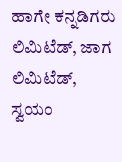ಹಾಗೇ ಕನ್ನಡಿಗರು ಲಿಮಿಟೆಡ್‌, ಜಾಗ ಲಿಮಿಟೆಡ್‌, ಸ್ವಯಂ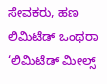ಸೇವಕರು, ಹಣ ಲಿಮಿಟೆಡ್‌ ಒಂಥರಾ ‘ಲಿಮಿಟೆಡ್‌ ಮೀಲ್ಸ್‌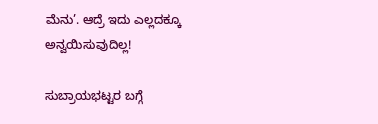ಮೆನು’. ಆದ್ರೆ ಇದು ಎಲ್ಲದಕ್ಕೂ ಅನ್ವಯಿಸುವುದಿಲ್ಲ!

ಸುಬ್ರಾಯಭಟ್ಟರ ಬಗ್ಗೆ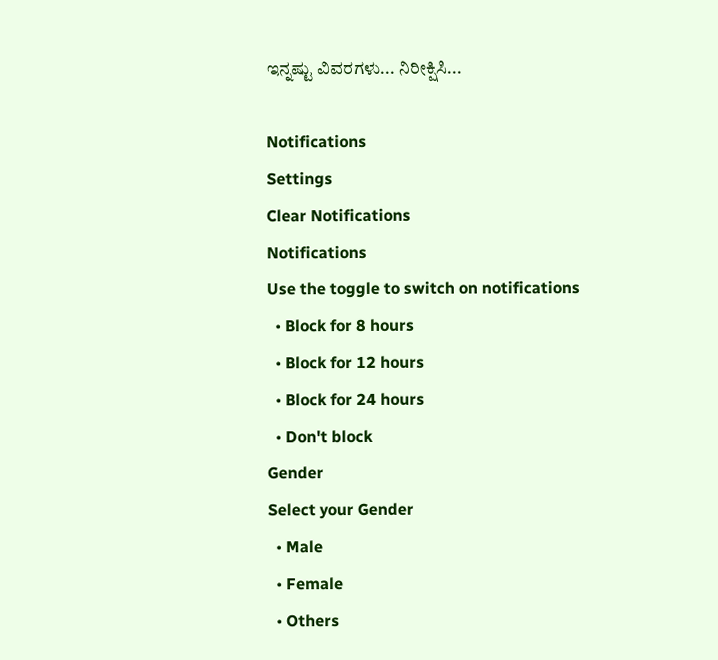ಇನ್ನಷ್ಟು ವಿವರಗಳು... ನಿರೀಕ್ಷಿಸಿ...

Notifications
Settings
Clear Notifications
Notifications
Use the toggle to switch on notifications
  • Block for 8 hours
  • Block for 12 hours
  • Block for 24 hours
  • Don't block
Gender
Select your Gender
  • Male
  • Female
  • Others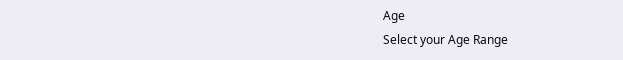Age
Select your Age Range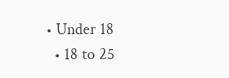• Under 18
  • 18 to 25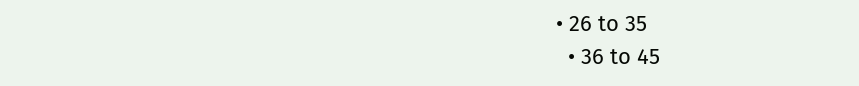• 26 to 35
  • 36 to 45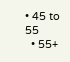• 45 to 55
  • 55+